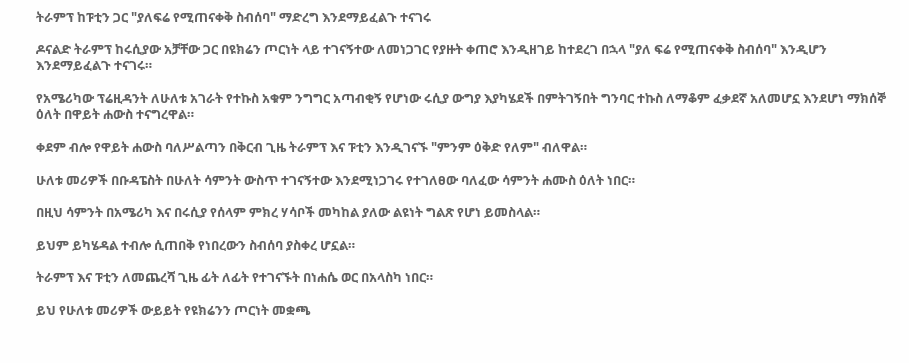ትራምፕ ከፑቲን ጋር "ያለፍሬ የሚጠናቀቅ ስብሰባ" ማድረግ እንደማይፈልጉ ተናገሩ

ዶናልድ ትራምፕ ከሩሲያው አቻቸው ጋር በዩክሬን ጦርነት ላይ ተገናኝተው ለመነጋገር የያዙት ቀጠሮ እንዲዘገይ ከተደረገ በኋላ "ያለ ፍሬ የሚጠናቀቅ ስብሰባ" እንዲሆን እንደማይፈልጉ ተናገሩ።

የአሜሪካው ፕሬዚዳንት ለሁለቱ አገራት የተኩስ አቁም ንግግር አጣብቂኝ የሆነው ሩሲያ ውግያ እያካሄደች በምትገኝበት ግንባር ተኩስ ለማቆም ፈቃደኛ አለመሆኗ እንደሆነ ማክሰኞ ዕለት በዋይት ሐውስ ተናግረዋል።

ቀደም ብሎ የዋይት ሐውስ ባለሥልጣን በቅርብ ጊዜ ትራምፕ እና ፑቲን እንዲገናኙ "ምንም ዕቅድ የለም" ብለዋል።

ሁለቱ መሪዎች በቡዳፔስት በሁለት ሳምንት ውስጥ ተገናኝተው እንደሚነጋገሩ የተገለፀው ባለፈው ሳምንት ሐሙስ ዕለት ነበር።

በዚህ ሳምንት በአሜሪካ እና በሩሲያ የሰላም ምክረ ሃሳቦች መካከል ያለው ልዩነት ግልጽ የሆነ ይመስላል።

ይህም ይካሄዳል ተብሎ ሲጠበቅ የነበረውን ስብሰባ ያስቀረ ሆኗል።

ትራምፕ እና ፑቲን ለመጨረሻ ጊዜ ፊት ለፊት የተገናኙት በነሐሴ ወር በአላስካ ነበር።

ይህ የሁለቱ መሪዎች ውይይት የዩክሬንን ጦርነት መቋጫ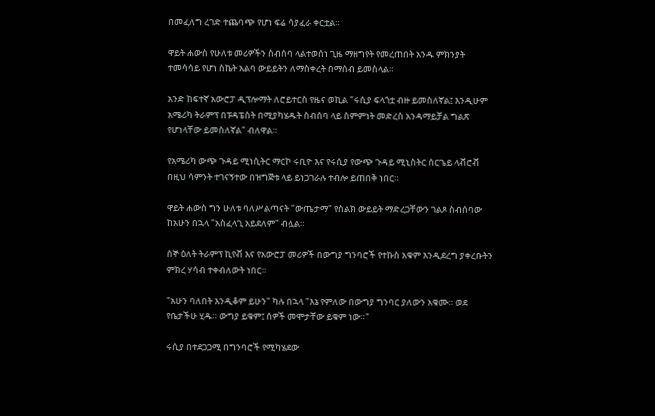በመፈለግ ረገድ ተጨባጭ የሆነ ፍሬ ሳያፈራ ቀርቷል።

ዋይት ሐውስ የሁለቱ መሪዎችን ስብሰባ ላልተወሰነ ጊዜ ማዘግየት የመረጠበት አንዱ ምክንያት ተመሳሳይ የሆነ ስኬት አልባ ውይይትን ለማስቀረት በማሰብ ይመስላል።

አንድ ከፍተኛ አውሮፓ ዲፕሎማት ለሮይተርስ የዜና ወኪል "ሩሲያ ፍላጎቷ ብዙ ይመስለኛል፤ እንዲሁም አሜሪካ ትራምፕ በፑዳፔስት በሚያካሄዱት ስብሰባ ላይ ስምምነት መድረስ አንዳማይቻል ግልጽ የሆነላቸው ይመስለኛል" ብለዋል።

የአሜሪካ ውጭ ጉዳይ ሚነሲትር ማርኮ ሩቢዮ እና የሩሲያ የውጭ ጉዳይ ሚኒስትር ሰርጌይ ላቭሮቭ በዚህ ሳምንት ተገናኝተው በዝግጅቱ ላይ ይነጋገራሉ ተብሎ ይጠበቅ ነበር።

ዋይት ሐውስ ግን ሁለቱ ባለሥልጣናት "ውጤታማ" የስልክ ውይይት ማድረጋቸውን ገልጾ ስብሰባው ከአሁን በኋላ "አስፈላጊ አይደለም" ብሏል።

ሰኞ ዕለት ትራምፕ ኪየቭ እና የአውሮፓ መሪዎች በውግያ ግንባሮች የተኩስ አቁም እንዲደረግ ያቀረቡትን ምክረ ሃሳብ ተቀብለውት ነበር።

"አሁን ባለበት እንዲቆም ይሁን" ካሉ በኋላ "እኔ የምለው በውግያ ግንባር ያለውን አቁሙ። ወደ የቤታችሁ ሂዱ። ውግያ ይቁም፤ ሰዎች መሞታቸው ይቁም ነው።"

ሩሲያ በተደጋጋሚ በግንባሮች የሚካሄደው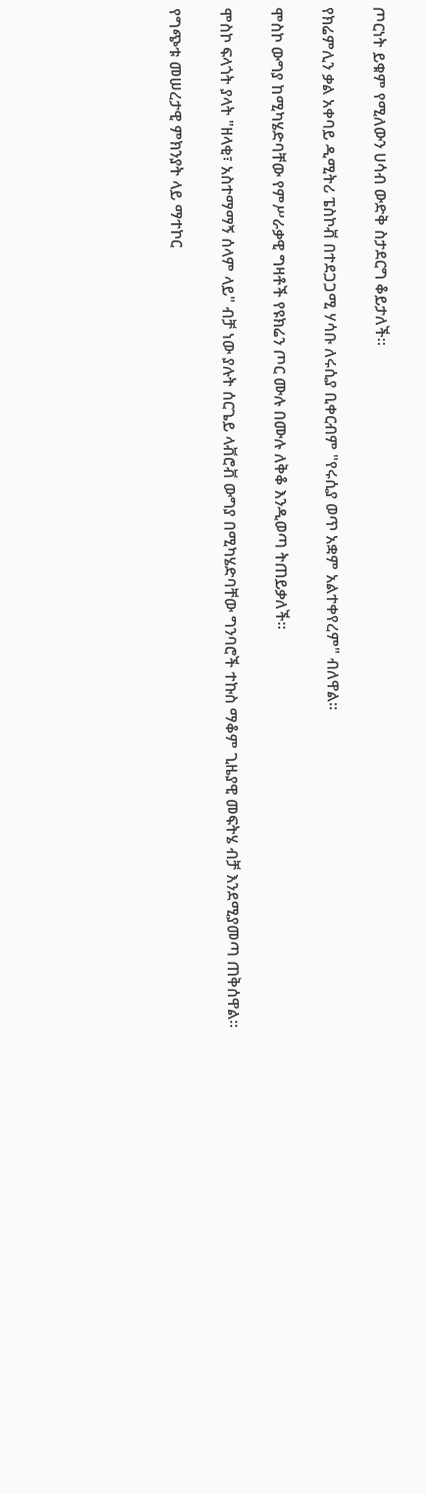ጦርነት ይቁም የሚለውን ሀሳብ ውድቅ ስታደርግ ቆይታለች።

የክሬምሊን ቃል አቀባይ ዲሚትሪ ፔስኮቭ በተደጋጋሚ ሃሳቡ ለሩሲያ ቢቀርብም "የሩሲያ ወጥ አቋም አልተቀየረም" ብለዋል።

ሞስኮ ውግያ ከሚካሄድባቸው የምሥራቃዊ ግዛቶች የዩክሬን ጦር ሙሉ በሙሉ ለቅቆ እንዲወጣ ትጠይቃለች።

ሞስኮ ፍላጎት ያላት "ዘላቂ፣ አስተማማኝ ሰላም ላይ" ብቻ ነው ያሉት ሰርጌይ ላቭሮቭ ውግያ በሚካሄድባቸው ግንባሮች ተኩስ ማቆም ጊዜያዊ መፍትሄ ብቻ እንደሚያመጣ ጠቅሰዋል።

የግጭቱ መሠረታዊ ምክንያት ላይ ማተኮር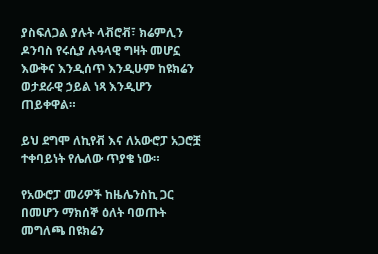ያስፍለጋል ያሉት ላቭሮቭ፣ ክሬምሊን ዶንባስ የሩሲያ ሉዓላዊ ግዛት መሆኗ እውቅና እንዲሰጥ እንዲሁም ከዩክሬን ወታደራዊ ኃይል ነጻ እንዲሆን ጠይቀዋል።

ይህ ደግሞ ለኪየቭ እና ለአውሮፓ አጋሮቿ ተቀባይነት የሌለው ጥያቄ ነው።

የአውሮፓ መሪዎች ከዜሌንስኪ ጋር በመሆን ማክሰኞ ዕለት ባወጡት መግለጫ በዩክሬን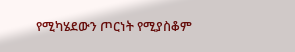የሚካሄደውን ጦርነት የሚያስቆም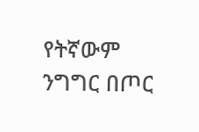የትኛውም ንግግር በጦር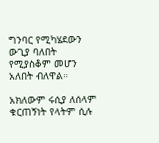ግንባር የሚካሄደውን ውጊያ ባለበት የሚያስቆም መሆን አለበት ብለዋል።

አክለውም ሩሲያ ለሰላም ቁርጠኝነት የላትም ሲሉ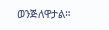ወንጅለዋታል።